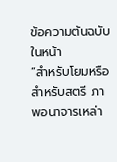ข้อความต้นฉบับในหน้า
“สำหรับโยมหรือสำหรับสตรี ภาพอนาจารเหล่า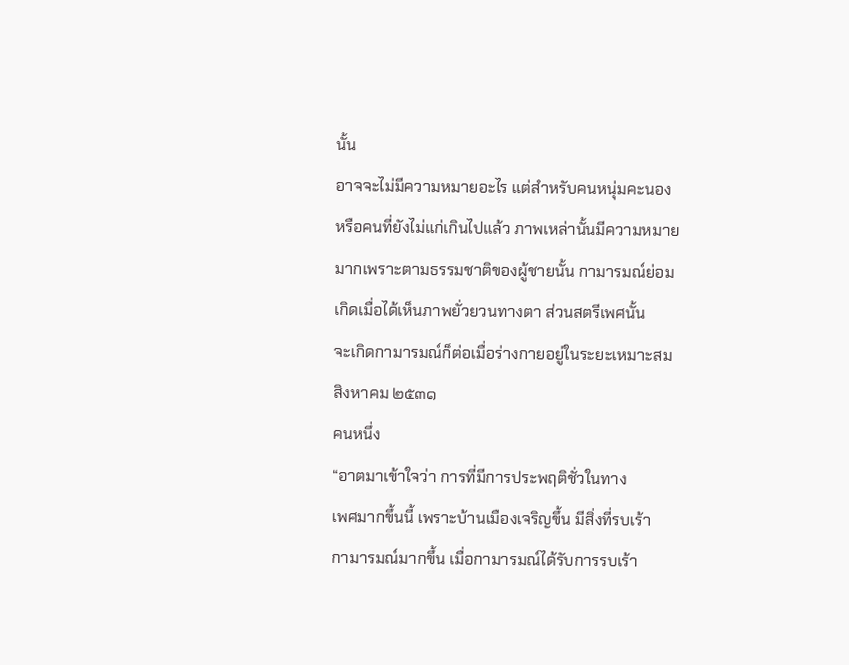นั้น
อาจจะไม่มีความหมายอะไร แต่สำหรับคนหนุ่มคะนอง
หรือคนที่ยังไม่แก่เกินไปแล้ว ภาพเหล่านั้นมีความหมาย
มากเพราะตามธรรมชาติของผู้ชายนั้น กามารมณ์ย่อม
เกิดเมื่อได้เห็นภาพยั่วยวนทางตา ส่วนสตรีเพศนั้น
จะเกิดกามารมณ์ก็ต่อเมื่อร่างกายอยู่ในระยะเหมาะสม
สิงหาคม ๒๕๓๑
คนหนึ่ง
“อาตมาเข้าใจว่า การที่มีการประพฤติชั่วในทาง
เพศมากขึ้นนี้ เพราะบ้านเมืองเจริญขึ้น มีสิ่งที่รบเร้า
กามารมณ์มากขึ้น เมื่อกามารมณ์ได้รับการรบเร้า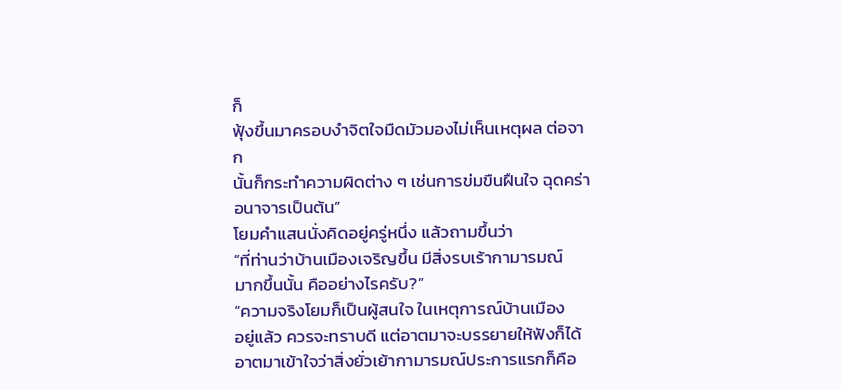ก็
ฟุ้งขึ้นมาครอบงำจิตใจมืดมัวมองไม่เห็นเหตุผล ต่อจาก
นั้นก็กระทำความผิดต่าง ๆ เช่นการข่มขืนฝืนใจ ฉุดคร่า
อนาจารเป็นต้น”
โยมคำแสนนั่งคิดอยู่ครู่หนึ่ง แล้วถามขึ้นว่า
“ที่ท่านว่าบ้านเมืองเจริญขึ้น มีสิ่งรบเร้ากามารมณ์
มากขึ้นนั้น คืออย่างไรครับ?”
“ความจริงโยมก็เป็นผู้สนใจ ในเหตุการณ์บ้านเมือง
อยู่แล้ว ควรจะทราบดี แต่อาตมาจะบรรยายให้ฟังก็ได้
อาตมาเข้าใจว่าสิ่งยั่วเย้ากามารมณ์ประการแรกก็คือ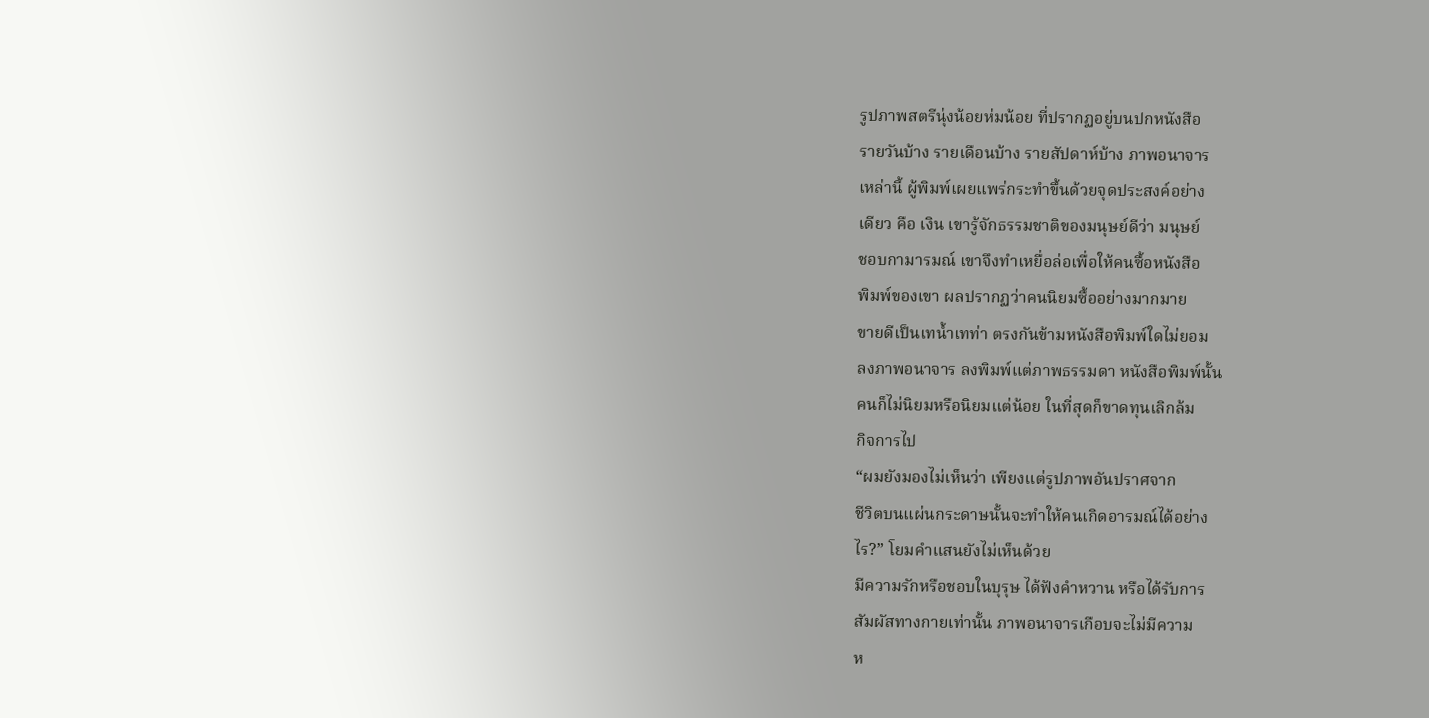รูปภาพสตรีนุ่งน้อยห่มน้อย ที่ปรากฏอยู่บนปกหนังสือ
รายวันบ้าง รายเดือนบ้าง รายสัปดาห์บ้าง ภาพอนาจาร
เหล่านี้ ผู้พิมพ์เผยแพร่กระทำขึ้นด้วยจุดประสงค์อย่าง
เดียว คือ เงิน เขารู้จักธรรมชาติของมนุษย์ดีว่า มนุษย์
ชอบกามารมณ์ เขาจึงทำเหยื่อล่อเพื่อให้คนซื้อหนังสือ
พิมพ์ของเขา ผลปรากฏว่าคนนิยมซื้ออย่างมากมาย
ขายดีเป็นเทน้ำเทท่า ตรงกันข้ามหนังสือพิมพ์ใดไม่ยอม
ลงภาพอนาจาร ลงพิมพ์แต่ภาพธรรมดา หนังสือพิมพ์นั้น
คนก็ไม่นิยมหรือนิยมแต่น้อย ในที่สุดก็ขาดทุนเลิกล้ม
กิจการไป
“ผมยังมองไม่เห็นว่า เพียงแต่รูปภาพอันปราศจาก
ชีวิตบนแผ่นกระดาษนั้นจะทำให้คนเกิดอารมณ์ได้อย่าง
ไร?” โยมคำแสนยังไม่เห็นด้วย
มีความรักหรือชอบในบุรุษ ได้ฟังคำหวาน หรือได้รับการ
สัมผัสทางกายเท่านั้น ภาพอนาจารเกือบจะไม่มีความ
ห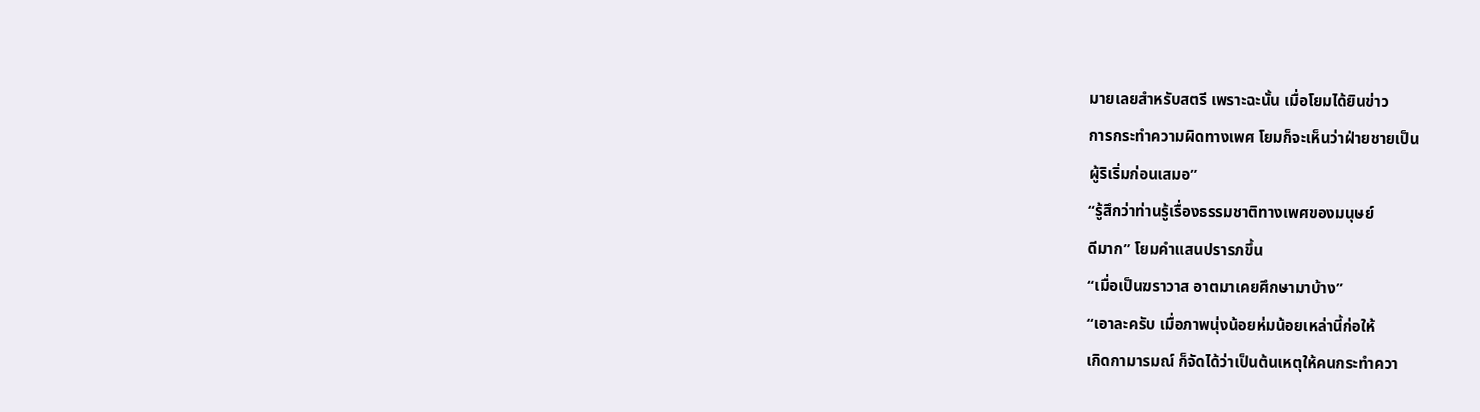มายเลยสำหรับสตรี เพราะฉะนั้น เมื่อโยมได้ยินข่าว
การกระทำความผิดทางเพศ โยมก็จะเห็นว่าฝ่ายชายเป็น
ผู้ริเริ่มก่อนเสมอ”
“รู้สึกว่าท่านรู้เรื่องธรรมชาติทางเพศของมนุษย์
ดีมาก” โยมคำแสนปรารภขึ้น
“เมื่อเป็นฆราวาส อาตมาเคยศึกษามาบ้าง”
“เอาละครับ เมื่อภาพนุ่งน้อยห่มน้อยเหล่านี้ก่อให้
เกิดกามารมณ์ ก็จัดได้ว่าเป็นต้นเหตุให้คนกระทำควา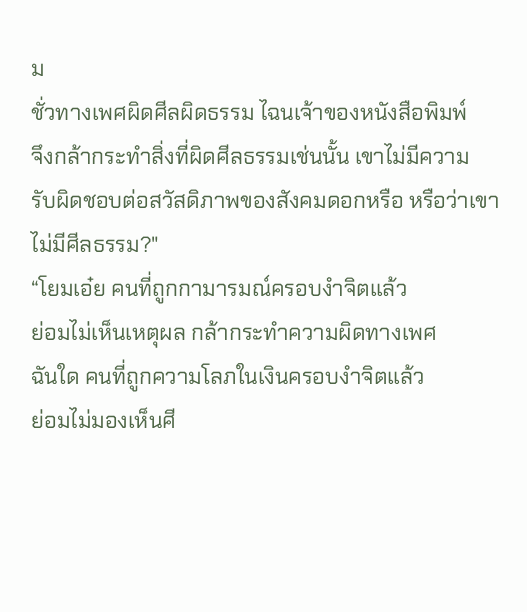ม
ชั่วทางเพศผิดศีลผิดธรรม ไฉนเจ้าของหนังสือพิมพ์
จึงกล้ากระทำสิ่งที่ผิดศีลธรรมเช่นนั้น เขาไม่มีความ
รับผิดชอบต่อสวัสดิภาพของสังคมดอกหรือ หรือว่าเขา
ไม่มีศีลธรรม?"
“โยมเอ๋ย คนที่ถูกกามารมณ์ครอบงำจิตแล้ว
ย่อมไม่เห็นเหตุผล กล้ากระทำความผิดทางเพศ
ฉันใด คนที่ถูกความโลภในเงินครอบงำจิตแล้ว
ย่อมไม่มองเห็นศี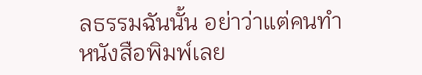ลธรรมฉันนั้น อย่าว่าแต่คนทำ
หนังสือพิมพ์เลย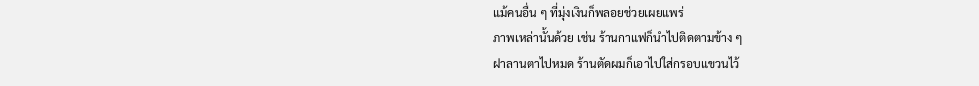แม้คนอื่น ๆ ที่มุ่งเงินก็พลอยช่วยเผยแพร่
ภาพเหล่านั้นด้วย เช่น ร้านกาแฟก็นำไปติดตามข้าง ๆ
ฝาลานตาไปหมด ร้านตัดผมก็เอาไปใส่กรอบแขวนไว้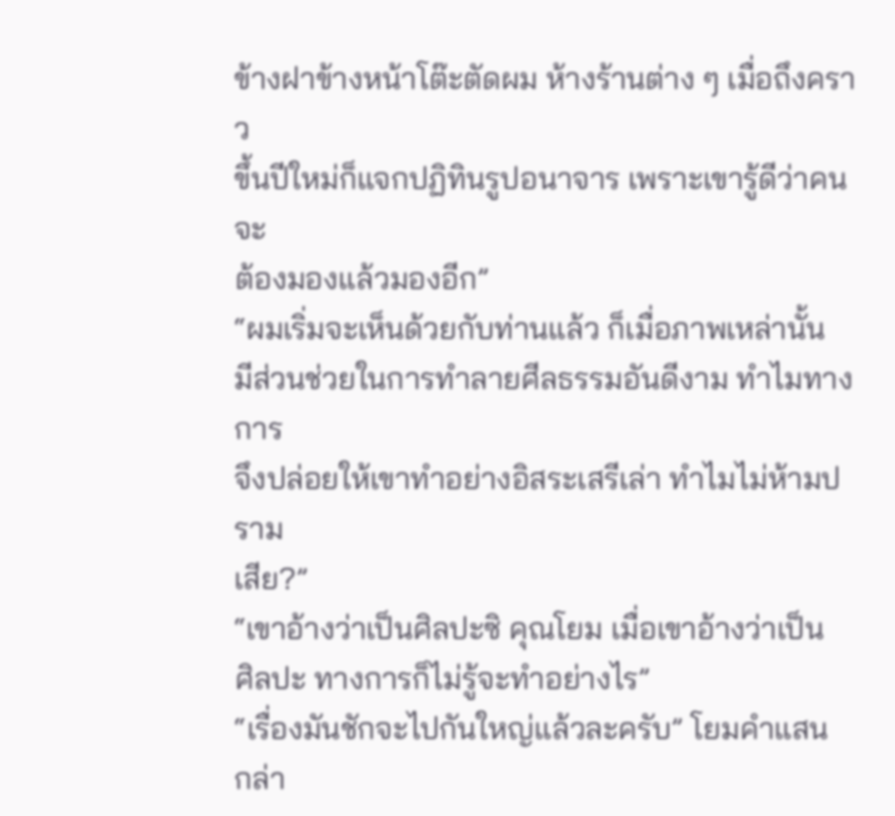ข้างฝาข้างหน้าโต๊ะตัดผม ห้างร้านต่าง ๆ เมื่อถึงคราว
ขึ้นปีใหม่ก็แจกปฏิทินรูปอนาจาร เพราะเขารู้ดีว่าคนจะ
ต้องมองแล้วมองอีก”
“ผมเริ่มจะเห็นด้วยกับท่านแล้ว ก็เมื่อภาพเหล่านั้น
มีส่วนช่วยในการทำลายศีลธรรมอันดีงาม ทำไมทางการ
จึงปล่อยให้เขาทำอย่างอิสระเสรีเล่า ทำไมไม่ห้ามปราม
เสีย?”
“เขาอ้างว่าเป็นศิลปะซิ คุณโยม เมื่อเขาอ้างว่าเป็น
ศิลปะ ทางการก็ไม่รู้จะทำอย่างไร”
“เรื่องมันชักจะไปกันใหญ่แล้วละครับ” โยมคำแสน
กล่า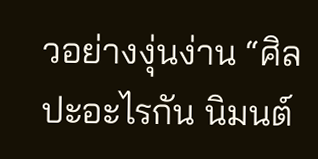วอย่างงุ่นง่าน “ศิลปะอะไรกัน นิมนต์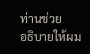ท่านช่วย
อธิบายให้ผม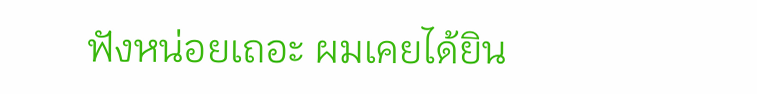ฟังหน่อยเถอะ ผมเคยได้ยิน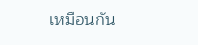เหมือนกัน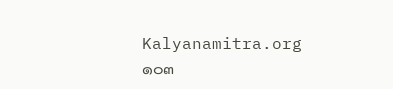Kalyanamitra.org
๑๐๓